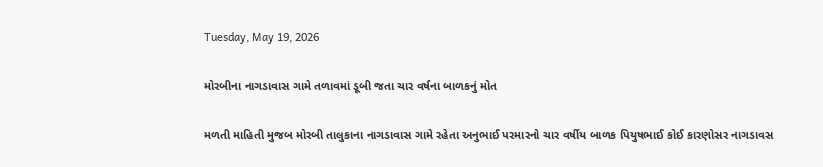Tuesday, May 19, 2026

મોરબીના નાગડાવાસ ગામે તળાવમાં ડૂબી જતા ચાર વર્ષના બાળકનું મોત

મળતી માહિતી મુજબ મોરબી તાલુકાના નાગડાવાસ ગામે રહેતા અનુભાઈ પરમારનો ચાર વર્ષીય બાળક પિયુષભાઈ કોઈ કારણોસર નાગડાવસ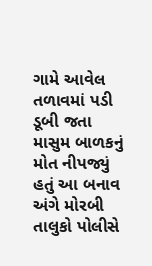ગામે આવેલ તળાવમાં પડી ડૂબી જતા માસુમ બાળકનું મોત નીપજ્યું હતું આ બનાવ અંગે મોરબી તાલુકો પોલીસે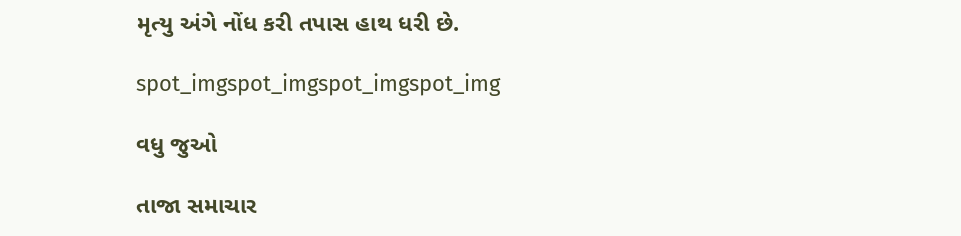મૃત્યુ અંગે નોંધ કરી તપાસ હાથ ધરી છે.

spot_imgspot_imgspot_imgspot_img

વધુ જુઓ

તાજા સમાચાર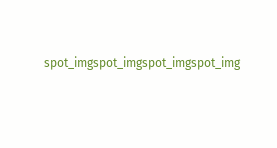spot_imgspot_imgspot_imgspot_img